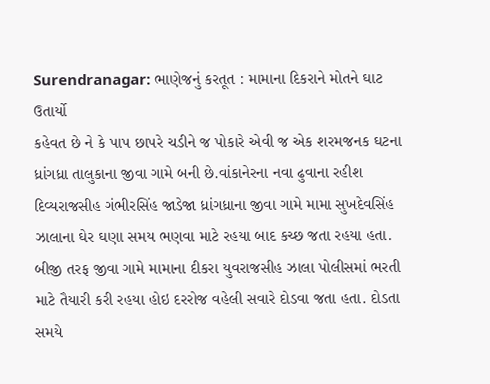Surendranagar: ભાણેજનું કરતૂત : મામાના દિકરાને મોતને ઘાટ ઉતાર્યો
કહેવત છે ને કે પાપ છાપરે ચડીને જ પોકારે એવી જ એક શરમજનક ઘટના ધ્રાંગધ્રા તાલુકાના જીવા ગામે બની છે.વાંકાનેરના નવા ઢુવાના રહીશ દિવ્યરાજસીહ ગંભીરસિંહ જાડેજા ધ્રાંગધ્રાના જીવા ગામે મામા સુખદેવસિંહ ઝાલાના ઘેર ઘણા સમય ભણવા માટે રહયા બાદ કચ્છ જતા રહયા હતા. બીજી તરફ જીવા ગામે મામાના દીકરા યુવરાજસીહ ઝાલા પોલીસમાં ભરતી માટે તૈયારી કરી રહયા હોઇ દરરોજ વહેલી સવારે દોડવા જતા હતા. દોડતા સમયે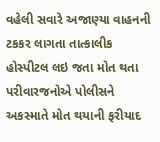વહેલી સવારે અજાણ્યા વાહનની ટકકર લાગતા તાત્કાલીક હોસ્પીટલ લઇ જતા મોત થતા પરીવારજનોએ પોલીસને અકસ્માતે મોત થયાની ફરીયાદ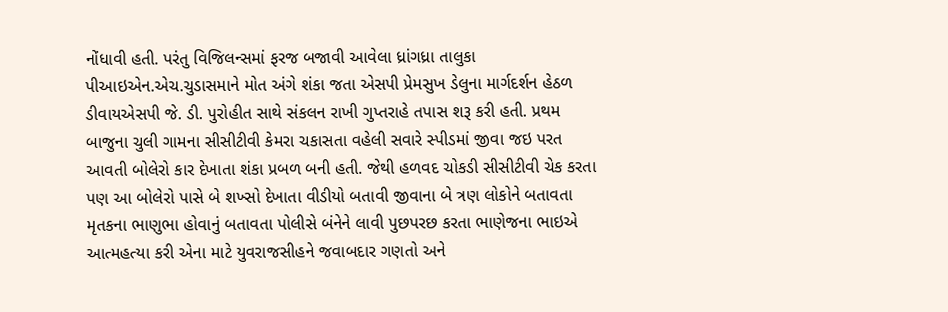નોંધાવી હતી. પરંતુ વિજિલન્સમાં ફરજ બજાવી આવેલા ધ્રાંગધ્રા તાલુકા પીઆઇએન.એચ.ચુડાસમાને મોત અંગે શંકા જતા એસપી પ્રેમસુખ ડેલુના માર્ગદર્શન હેઠળ ડીવાયએસપી જે. ડી. પુરોહીત સાથે સંકલન રાખી ગુપ્તરાહે તપાસ શરૂ કરી હતી. પ્રથમ બાજુના ચુલી ગામના સીસીટીવી કેમરા ચકાસતા વહેલી સવારે સ્પીડમાં જીવા જઇ પરત આવતી બોલેરો કાર દેખાતા શંકા પ્રબળ બની હતી. જેથી હળવદ ચોકડી સીસીટીવી ચેક કરતા પણ આ બોલેરો પાસે બે શખ્સો દેખાતા વીડીયો બતાવી જીવાના બે ત્રણ લોકોને બતાવતા મૃતકના ભાણુભા હોવાનું બતાવતા પોલીસે બંનેને લાવી પુછપરછ કરતા ભાણેજના ભાઇએ આત્મહત્યા કરી એના માટે યુવરાજસીહને જવાબદાર ગણતો અને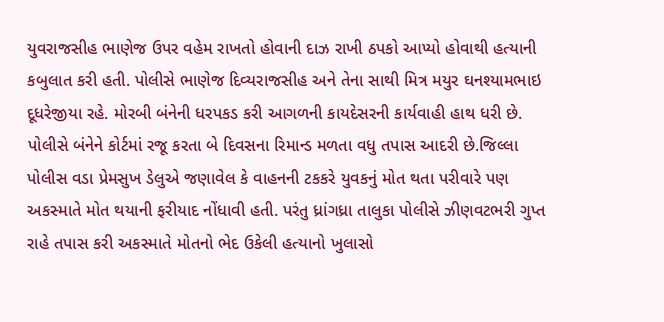યુવરાજસીહ ભાણેજ ઉપર વહેમ રાખતો હોવાની દાઝ રાખી ઠપકો આપ્યો હોવાથી હત્યાની કબુલાત કરી હતી. પોલીસે ભાણેજ દિવ્યરાજસીહ અને તેના સાથી મિત્ર મયુર ઘનશ્યામભાઇ દૂધરેજીયા રહે. મોરબી બંનેની ધરપકડ કરી આગળની કાયદેસરની કાર્યવાહી હાથ ધરી છે. પોલીસે બંનેને કોર્ટમાં રજૂ કરતા બે દિવસના રિમાન્ડ મળતા વધુ તપાસ આદરી છે.જિલ્લા પોલીસ વડા પ્રેમસુખ ડેલુએ જણાવેલ કે વાહનની ટકકરે યુવકનું મોત થતા પરીવારે પણ અકસ્માતે મોત થયાની ફરીયાદ નોંધાવી હતી. પરંતુ ધ્રાંગધ્રા તાલુકા પોલીસે ઝીણવટભરી ગુપ્ત રાહે તપાસ કરી અકસ્માતે મોતનો ભેદ ઉકેલી હત્યાનો ખુલાસો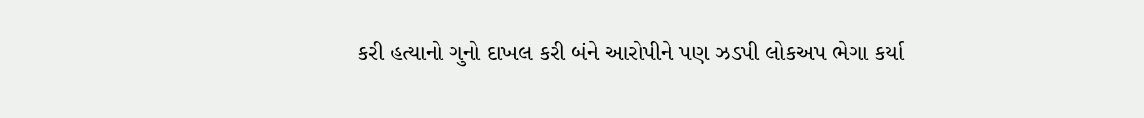કરી હત્યાનો ગુનો દાખલ કરી બંને આરોપીને પણ ઝડપી લોકઅપ ભેગા કર્યા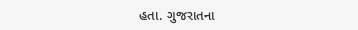હતા. ગુજરાતના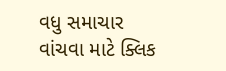વધુ સમાચાર વાંચવા માટે ક્લિક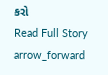કરો
Read Full Story arrow_forward